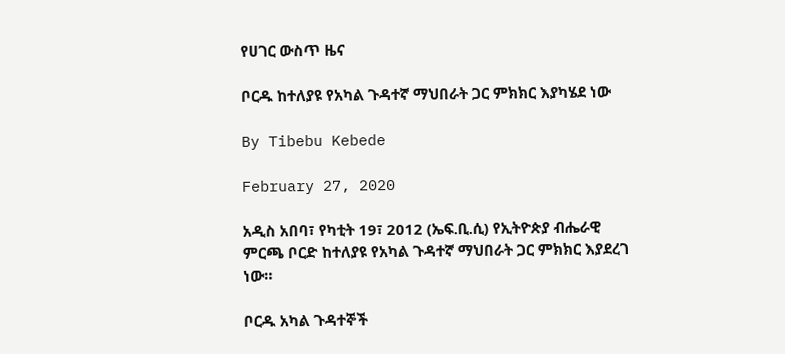የሀገር ውስጥ ዜና

ቦርዱ ከተለያዩ የአካል ጉዳተኛ ማህበራት ጋር ምክክር እያካሄደ ነው

By Tibebu Kebede

February 27, 2020

አዲስ አበባ፣ የካቲት 19፣ 2012 (ኤፍ.ቢ.ሲ) የኢትዮጵያ ብሔራዊ ምርጫ ቦርድ ከተለያዩ የአካል ጉዳተኛ ማህበራት ጋር ምክክር እያደረገ ነው።

ቦርዱ አካል ጉዳተኞች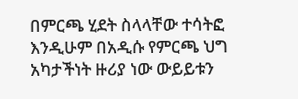በምርጫ ሂደት ስላላቸው ተሳትፎ እንዲሁም በአዲሱ የምርጫ ህግ አካታችነት ዙሪያ ነው ውይይቱን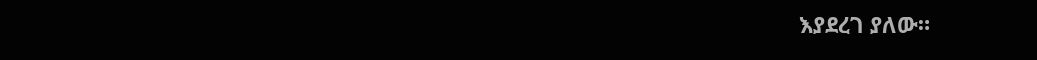እያደረገ ያለው።